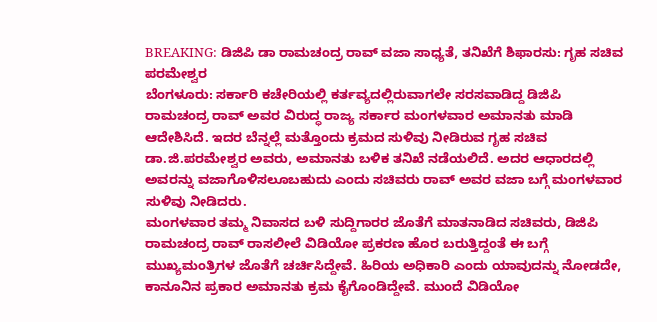BREAKING: ಡಿಜಿಪಿ ಡಾ ರಾಮಚಂದ್ರ ರಾವ್ ವಜಾ ಸಾಧ್ಯತೆ, ತನಿಖೆಗೆ ಶಿಫಾರಸು: ಗೃಹ ಸಚಿವ ಪರಮೇಶ್ವರ
ಬೆಂಗಳೂರು: ಸರ್ಕಾರಿ ಕಚೇರಿಯಲ್ಲಿ ಕರ್ತವ್ಯದಲ್ಲಿರುವಾಗಲೇ ಸರಸವಾಡಿದ್ದ ಡಿಜಿಪಿ ರಾಮಚಂದ್ರ ರಾವ್ ಅವರ ವಿರುದ್ಧ ರಾಜ್ಯ ಸರ್ಕಾರ ಮಂಗಳವಾರ ಅಮಾನತು ಮಾಡಿ ಆದೇಶಿಸಿದೆ. ಇದರ ಬೆನ್ನಲ್ಲೆ ಮತ್ತೊಂದು ಕ್ರಮದ ಸುಳಿವು ನೀಡಿರುವ ಗೃಹ ಸಚಿವ ಡಾ.ಜಿ.ಪರಮೇಶ್ವರ ಅವರು, ಅಮಾನತು ಬಳಿಕ ತನಿಖೆ ನಡೆಯಲಿದೆ. ಅದರ ಆಧಾರದಲ್ಲಿ ಅವರನ್ನು ವಜಾಗೊಳಿಸಲೂಬಹುದು ಎಂದು ಸಚಿವರು ರಾವ್ ಅವರ ವಜಾ ಬಗ್ಗೆ ಮಂಗಳವಾರ ಸುಳಿವು ನೀಡಿದರು.
ಮಂಗಳವಾರ ತಮ್ಮ ನಿವಾಸದ ಬಳಿ ಸುದ್ದಿಗಾರರ ಜೊತೆಗೆ ಮಾತನಾಡಿದ ಸಚಿವರು, ಡಿಜಿಪಿ ರಾಮಚಂದ್ರ ರಾವ್ ರಾಸಲೀಲೆ ವಿಡಿಯೋ ಪ್ರಕರಣ ಹೊರ ಬರುತ್ತಿದ್ದಂತೆ ಈ ಬಗ್ಗೆ ಮುಖ್ಯಮಂತ್ರಿಗಳ ಜೊತೆಗೆ ಚರ್ಚಿಸಿದ್ದೇವೆ. ಹಿರಿಯ ಅಧಿಕಾರಿ ಎಂದು ಯಾವುದನ್ನು ನೋಡದೇ, ಕಾನೂನಿನ ಪ್ರಕಾರ ಅಮಾನತು ಕ್ರಮ ಕೈಗೊಂಡಿದ್ದೇವೆ. ಮುಂದೆ ವಿಡಿಯೋ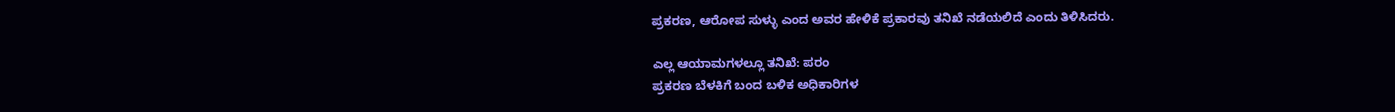ಪ್ರಕರಣ, ಆರೋಪ ಸುಳ್ಳು ಎಂದ ಅವರ ಹೇಳಿಕೆ ಪ್ರಕಾರವು ತನಿಖೆ ನಡೆಯಲಿದೆ ಎಂದು ತಿಳಿಸಿದರು.

ಎಲ್ಲ ಆಯಾಮಗಳಲ್ಲೂ ತನಿಖೆ: ಪರಂ
ಪ್ರಕರಣ ಬೆಳಕಿಗೆ ಬಂದ ಬಳಿಕ ಅಧಿಕಾರಿಗಳ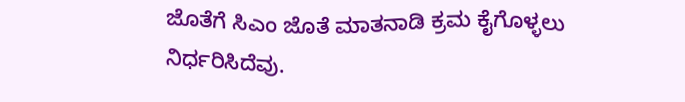ಜೊತೆಗೆ ಸಿಎಂ ಜೊತೆ ಮಾತನಾಡಿ ಕ್ರಮ ಕೈಗೊಳ್ಳಲು ನಿರ್ಧರಿಸಿದೆವು.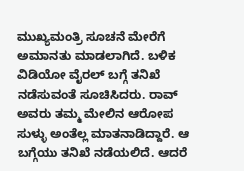ಮುಖ್ಯಮಂತ್ರಿ ಸೂಚನೆ ಮೇರೆಗೆ ಅಮಾನತು ಮಾಡಲಾಗಿದೆ. ಬಳಿಕ ವಿಡಿಯೋ ವೈರಲ್ ಬಗ್ಗೆ ತನಿಖೆ ನಡೆಸುವಂತೆ ಸೂಚಿಸಿದರು. ರಾವ್ ಅವರು ತಮ್ಮ ಮೇಲಿನ ಆರೋಪ ಸುಳ್ಳು ಅಂತೆಲ್ಲ ಮಾತನಾಡಿದ್ದಾರೆ. ಆ ಬಗ್ಗೆಯು ತನಿಖೆ ನಡೆಯಲಿದೆ. ಆದರೆ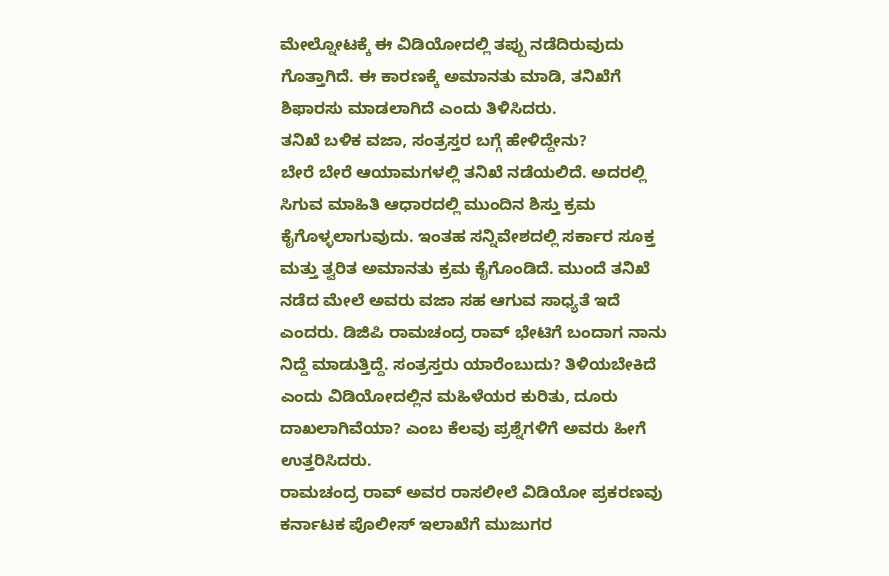ಮೇಲ್ನೋಟಕ್ಕೆ ಈ ವಿಡಿಯೋದಲ್ಲಿ ತಪ್ಪು ನಡೆದಿರುವುದು ಗೊತ್ತಾಗಿದೆ. ಈ ಕಾರಣಕ್ಕೆ ಅಮಾನತು ಮಾಡಿ, ತನಿಖೆಗೆ ಶಿಫಾರಸು ಮಾಡಲಾಗಿದೆ ಎಂದು ತಿಳಿಸಿದರು.
ತನಿಖೆ ಬಳಿಕ ವಜಾ, ಸಂತ್ರಸ್ತರ ಬಗ್ಗೆ ಹೇಳಿದ್ದೇನು?
ಬೇರೆ ಬೇರೆ ಆಯಾಮಗಳಲ್ಲಿ ತನಿಖೆ ನಡೆಯಲಿದೆ. ಅದರಲ್ಲಿ ಸಿಗುವ ಮಾಹಿತಿ ಆಧಾರದಲ್ಲಿ ಮುಂದಿನ ಶಿಸ್ತು ಕ್ರಮ ಕೈಗೊಳ್ಳಲಾಗುವುದು. ಇಂತಹ ಸನ್ನಿವೇಶದಲ್ಲಿ ಸರ್ಕಾರ ಸೂಕ್ತ ಮತ್ತು ತ್ವರಿತ ಅಮಾನತು ಕ್ರಮ ಕೈಗೊಂಡಿದೆ. ಮುಂದೆ ತನಿಖೆ ನಡೆದ ಮೇಲೆ ಅವರು ವಜಾ ಸಹ ಆಗುವ ಸಾಧ್ಯತೆ ಇದೆ ಎಂದರು. ಡಿಜಿಪಿ ರಾಮಚಂದ್ರ ರಾವ್ ಭೇಟಿಗೆ ಬಂದಾಗ ನಾನು ನಿದ್ದೆ ಮಾಡುತ್ತಿದ್ದೆ. ಸಂತ್ರಸ್ತರು ಯಾರೆಂಬುದು? ತಿಳಿಯಬೇಕಿದೆ ಎಂದು ವಿಡಿಯೋದಲ್ಲಿನ ಮಹಿಳೆಯರ ಕುರಿತು, ದೂರು ದಾಖಲಾಗಿವೆಯಾ? ಎಂಬ ಕೆಲವು ಪ್ರಶ್ನೆಗಳಿಗೆ ಅವರು ಹೀಗೆ ಉತ್ತರಿಸಿದರು.
ರಾಮಚಂದ್ರ ರಾವ್ ಅವರ ರಾಸಲೀಲೆ ವಿಡಿಯೋ ಪ್ರಕರಣವು ಕರ್ನಾಟಕ ಪೊಲೀಸ್ ಇಲಾಖೆಗೆ ಮುಜುಗರ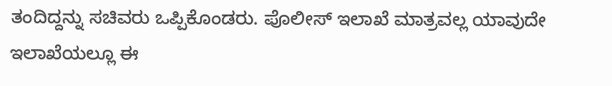ತಂದಿದ್ದನ್ನು ಸಚಿವರು ಒಪ್ಪಿಕೊಂಡರು. ಪೊಲೀಸ್ ಇಲಾಖೆ ಮಾತ್ರವಲ್ಲ ಯಾವುದೇ ಇಲಾಖೆಯಲ್ಲೂ ಈ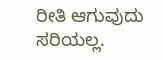ರೀತಿ ಆಗುವುದು ಸರಿಯಲ್ಲ.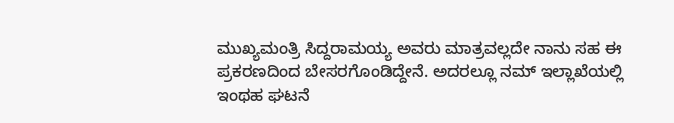ಮುಖ್ಯಮಂತ್ರಿ ಸಿದ್ದರಾಮಯ್ಯ ಅವರು ಮಾತ್ರವಲ್ಲದೇ ನಾನು ಸಹ ಈ ಪ್ರಕರಣದಿಂದ ಬೇಸರಗೊಂಡಿದ್ದೇನೆ. ಅದರಲ್ಲೂ ನಮ್ ಇಲ್ಲಾಖೆಯಲ್ಲಿ ಇಂಥಹ ಘಟನೆ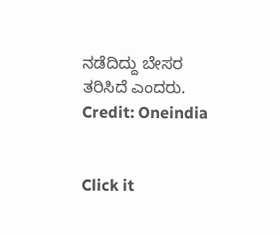ನಡೆದಿದ್ದು ಬೇಸರ ತರಿಸಿದೆ ಎಂದರು.
Credit: Oneindia


Click it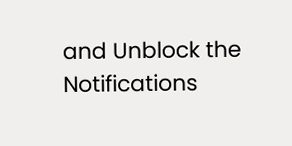and Unblock the Notifications